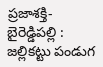ప్రజాశక్తి-బైరెడ్డిపల్లి : జల్లికట్టు పండుగ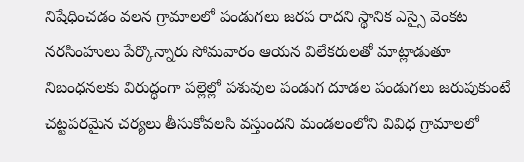నిషేధించడం వలన గ్రామాలలో పండుగలు జరప రాదని స్థానిక ఎస్సై వెంకట నరసింహులు పేర్కొన్నారు సోమవారం ఆయన విలేకరులతో మాట్లాడుతూ నిబంధనలకు విరుద్ధంగా పల్లెల్లో పశువుల పండుగ దూడల పండుగలు జరుపుకుంటే చట్టపరమైన చర్యలు తీసుకోవలసి వస్తుందని మండలంలోని వివిధ గ్రామాలలో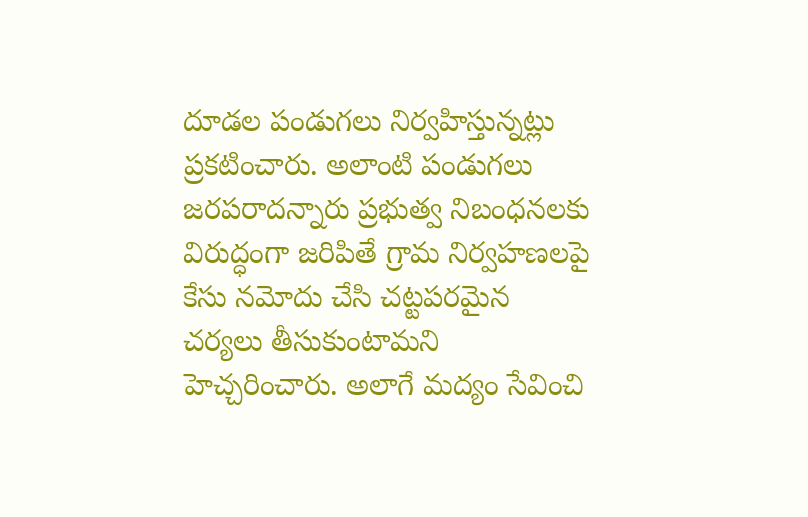దూడల పండుగలు నిర్వహిస్తున్నట్లు ప్రకటించారు. అలాంటి పండుగలు జరపరాదన్నారు ప్రభుత్వ నిబంధనలకు విరుద్ధంగా జరిపితే గ్రామ నిర్వహణలపై కేసు నమోదు చేసి చట్టపరమైన చర్యలు తీసుకుంటామని హెచ్చరించారు. అలాగే మద్యం సేవించి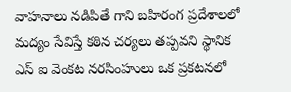వాహనాలు నడిపితే గాని బహిరంగ ప్రదేశాలలో మద్యం సేవిస్తే కఠిన చర్యలు తప్పవని స్థానిక ఎస్ ఐ వెంకట నరసింహులు ఒక ప్రకటనలో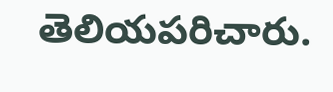తెలియపరిచారు.